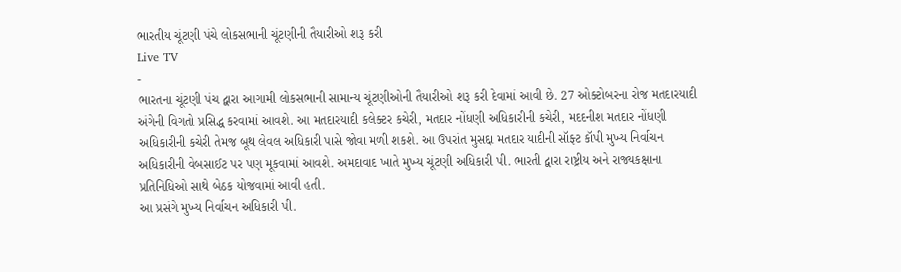ભારતીય ચૂંટણી પંચે લોકસભાની ચૂંટણીની તૈયારીઓ શરૂ કરી
Live TV
-
ભારતના ચૂંટણી પંચ દ્વારા આગામી લોકસભાની સામાન્ય ચૂંટણીઓની તૈયારીઓ શરૂ કરી દેવામાં આવી છે. 27 ઓક્ટોબરના રોજ મતદારયાદી અંગેની વિગતો પ્રસિદ્ધ કરવામાં આવશે. આ મતદારયાદી કલેક્ટર કચેરી, મતદાર નોંધણી અધિકારીની કચેરી, મદદનીશ મતદાર નોંધણી અધિકારીની કચેરી તેમજ બૂથ લેવલ અધિકારી પાસે જોવા મળી શકશે. આ ઉપરાંત મુસદ્દા મતદાર યાદીની સૉફ્ટ કૉપી મુખ્ય નિર્વાચન અધિકારીની વેબસાઈટ પર પણ મૂકવામાં આવશે. અમદાવાદ ખાતે મુખ્ય ચૂંટણી અધિકારી પી. ભારતી દ્વારા રાષ્ટ્રીય અને રાજ્યકક્ષાના પ્રતિનિધિઓ સાથે બેઠક યોજવામાં આવી હતી.
આ પ્રસંગે મુખ્ય નિર્વાચન અધિકારી પી.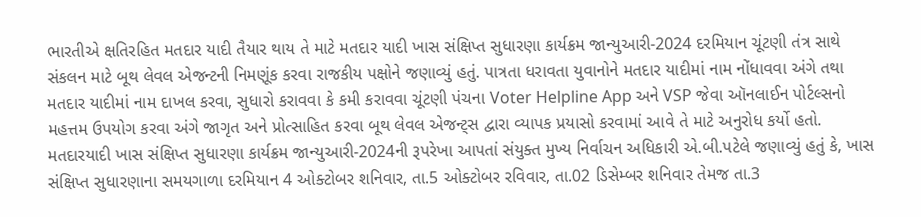ભારતીએ ક્ષતિરહિત મતદાર યાદી તૈયાર થાય તે માટે મતદાર યાદી ખાસ સંક્ષિપ્ત સુધારણા કાર્યક્રમ જાન્યુઆરી-2024 દરમિયાન ચૂંટણી તંત્ર સાથે સંકલન માટે બૂથ લેવલ એજન્ટની નિમણૂંક કરવા રાજકીય પક્ષોને જણાવ્યું હતું. પાત્રતા ધરાવતા યુવાનોને મતદાર યાદીમાં નામ નોંધાવવા અંગે તથા મતદાર યાદીમાં નામ દાખલ કરવા, સુધારો કરાવવા કે કમી કરાવવા ચૂંટણી પંચના Voter Helpline App અને VSP જેવા ઑનલાઈન પોર્ટલ્સનો મહત્તમ ઉપયોગ કરવા અંગે જાગૃત અને પ્રોત્સાહિત કરવા બૂથ લેવલ એજન્ટ્સ દ્વારા વ્યાપક પ્રયાસો કરવામાં આવે તે માટે અનુરોધ કર્યો હતો.
મતદારયાદી ખાસ સંક્ષિપ્ત સુધારણા કાર્યક્રમ જાન્યુઆરી-2024ની રૂપરેખા આપતાં સંયુક્ત મુખ્ય નિર્વાચન અધિકારી એ.બી.પટેલે જણાવ્યું હતું કે, ખાસ સંક્ષિપ્ત સુધારણાના સમયગાળા દરમિયાન 4 ઓક્ટોબર શનિવાર, તા.5 ઓક્ટોબર રવિવાર, તા.02 ડિસેમ્બર શનિવાર તેમજ તા.3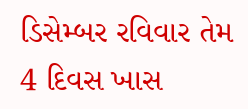ડિસેમ્બર રવિવાર તેમ 4 દિવસ ખાસ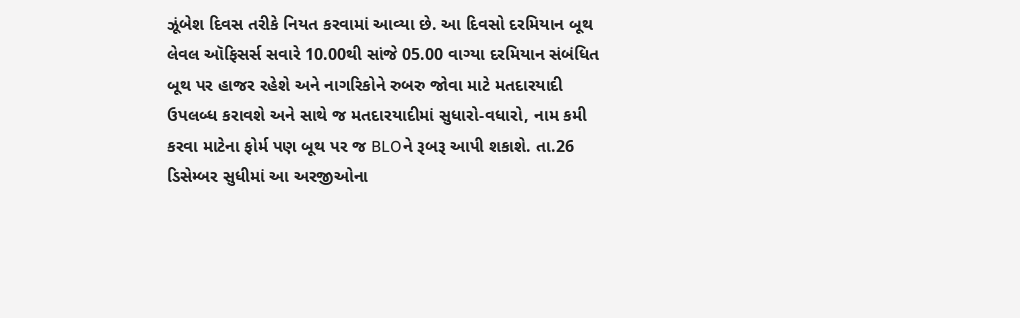ઝૂંબેશ દિવસ તરીકે નિયત કરવામાં આવ્યા છે. આ દિવસો દરમિયાન બૂથ લેવલ ઑફિસર્સ સવારે 10.00થી સાંજે 05.00 વાગ્યા દરમિયાન સંબંધિત બૂથ પર હાજર રહેશે અને નાગરિકોને રુબરુ જોવા માટે મતદારયાદી ઉપલબ્ધ કરાવશે અને સાથે જ મતદારયાદીમાં સુધારો-વધારો, નામ કમી કરવા માટેના ફોર્મ પણ બૂથ પર જ BLOને રૂબરૂ આપી શકાશે. તા.26 ડિસેમ્બર સુધીમાં આ અરજીઓના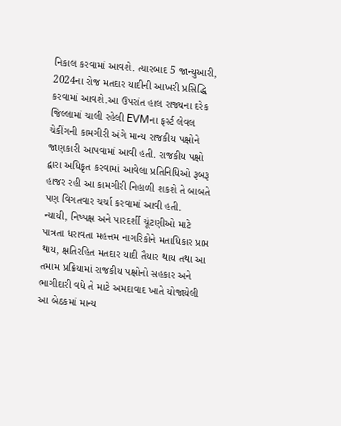નિકાલ કરવામાં આવશે. ત્યારબાદ 5 જાન્યુઆરી, 2024ના રોજ મતદાર યાદીની આખરી પ્રસિદ્ધિ કરવામાં આવશે.આ ઉપરાંત હાલ રાજ્યના દરેક જિલ્લામાં ચાલી રહેલી EVMના ફર્સ્ટ લેવલ ચેકીંગની કામગીરી અંગે માન્ય રાજકીય પક્ષોને જાણકારી આપવામાં આવી હતી. રાજકીય પક્ષો દ્વારા અધિકૃત કરવામાં આવેલા પ્રતિનિધિઓ રૂબરૂ હાજર રહી આ કામગીરી નિહાળી શકશે તે બાબતે પણ વિગતવાર ચર્ચા કરવામાં આવી હતી.
ન્યાયી, નિષ્પક્ષ અને પારદર્શી ચૂંટણીઓ માટે પાત્રતા ધરાવતા મહત્તમ નાગરિકોને મતાધિકાર પ્રાપ્ત થાય, ક્ષતિરહિત મતદાર યાદી તૈયાર થાય તથા આ તમામ પ્રક્રિયામાં રાજકીય પક્ષોનો સહકાર અને ભાગીદારી વધે તે માટે અમદાવાદ ખાતે યોજાયેલી આ બેઠકમાં માન્ય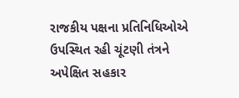રાજકીય પક્ષના પ્રતિનિધિઓએ ઉપસ્થિત રહી ચૂંટણી તંત્રને અપેક્ષિત સહકાર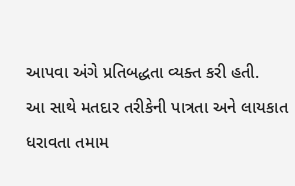આપવા અંગે પ્રતિબદ્ધતા વ્યક્ત કરી હતી.
આ સાથે મતદાર તરીકેની પાત્રતા અને લાયકાત ધરાવતા તમામ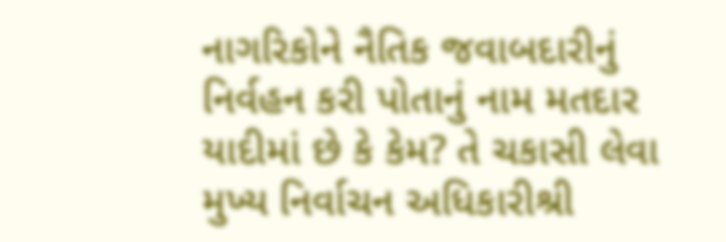નાગરિકોને નૈતિક જવાબદારીનું નિર્વહન કરી પોતાનું નામ મતદાર યાદીમાં છે કે કેમ? તે ચકાસી લેવા મુખ્ય નિર્વાચન અધિકારીશ્રી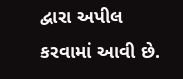દ્વારા અપીલ કરવામાં આવી છે.